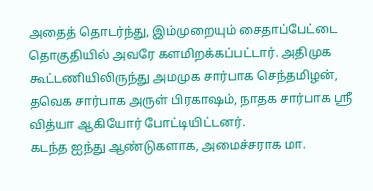அதைத் தொடர்ந்து, இம்முறையும் சைதாப்பேட்டை தொகுதியில் அவரே களமிறக்கப்பட்டார். அதிமுக கூட்டணியிலிருந்து அமமுக சார்பாக செந்தமிழன், தவெக சார்பாக அருள் பிரகாஷம், நாதக சார்பாக ஶ்ரீ வித்யா ஆகியோர் போட்டியிட்டனர்.
கடந்த ஐந்து ஆண்டுகளாக, அமைச்சராக மா.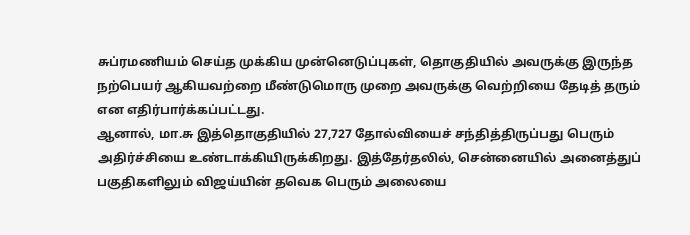சுப்ரமணியம் செய்த முக்கிய முன்னெடுப்புகள், தொகுதியில் அவருக்கு இருந்த நற்பெயர் ஆகியவற்றை மீண்டுமொரு முறை அவருக்கு வெற்றியை தேடித் தரும் என எதிர்பார்க்கப்பட்டது.
ஆனால், மா.சு இத்தொகுதியில் 27,727 தோல்வியைச் சந்தித்திருப்பது பெரும் அதிர்ச்சியை உண்டாக்கியிருக்கிறது. இத்தேர்தலில், சென்னையில் அனைத்துப் பகுதிகளிலும் விஜய்யின் தவெக பெரும் அலையை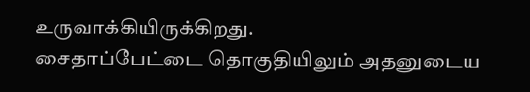உருவாக்கியிருக்கிறது.
சைதாப்பேட்டை தொகுதியிலும் அதனுடைய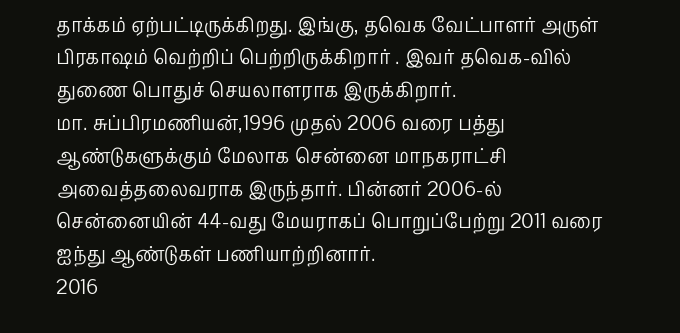தாக்கம் ஏற்பட்டிருக்கிறது. இங்கு, தவெக வேட்பாளர் அருள் பிரகாஷம் வெற்றிப் பெற்றிருக்கிறார் . இவர் தவெக-வில் துணை பொதுச் செயலாளராக இருக்கிறார்.
மா. சுப்பிரமணியன்,1996 முதல் 2006 வரை பத்து ஆண்டுகளுக்கும் மேலாக சென்னை மாநகராட்சி அவைத்தலைவராக இருந்தார். பின்னர் 2006-ல் சென்னையின் 44-வது மேயராகப் பொறுப்பேற்று 2011 வரை ஐந்து ஆண்டுகள் பணியாற்றினார்.
2016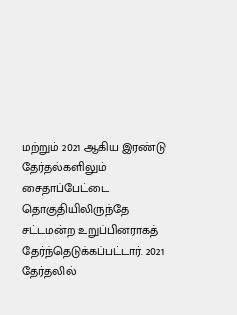மற்றும் 2021 ஆகிய இரண்டு தேர்தல்களிலும் சைதாப்பேட்டை தொகுதியிலிருந்தே சட்டமன்ற உறுப்பினராகத் தேர்ந்தெடுக்கப்பட்டார். 2021 தேர்தலில்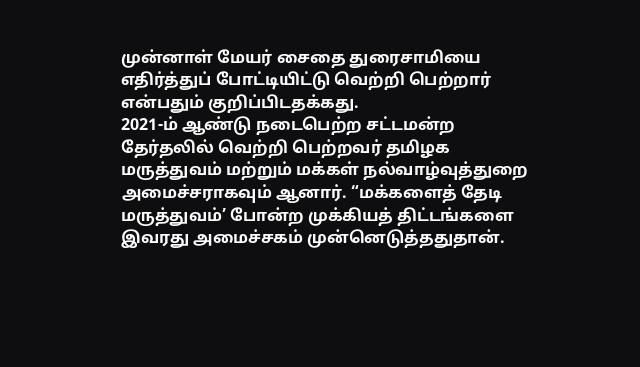முன்னாள் மேயர் சைதை துரைசாமியை எதிர்த்துப் போட்டியிட்டு வெற்றி பெற்றார் என்பதும் குறிப்பிடதக்கது.
2021-ம் ஆண்டு நடைபெற்ற சட்டமன்ற தேர்தலில் வெற்றி பெற்றவர் தமிழக மருத்துவம் மற்றும் மக்கள் நல்வாழ்வுத்துறை அமைச்சராகவும் ஆனார். “மக்களைத் தேடி மருத்துவம்’ போன்ற முக்கியத் திட்டங்களை இவரது அமைச்சகம் முன்னெடுத்ததுதான்.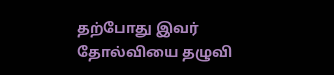தற்போது இவர் தோல்வியை தழுவி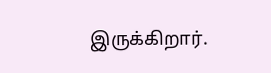இருக்கிறார்.